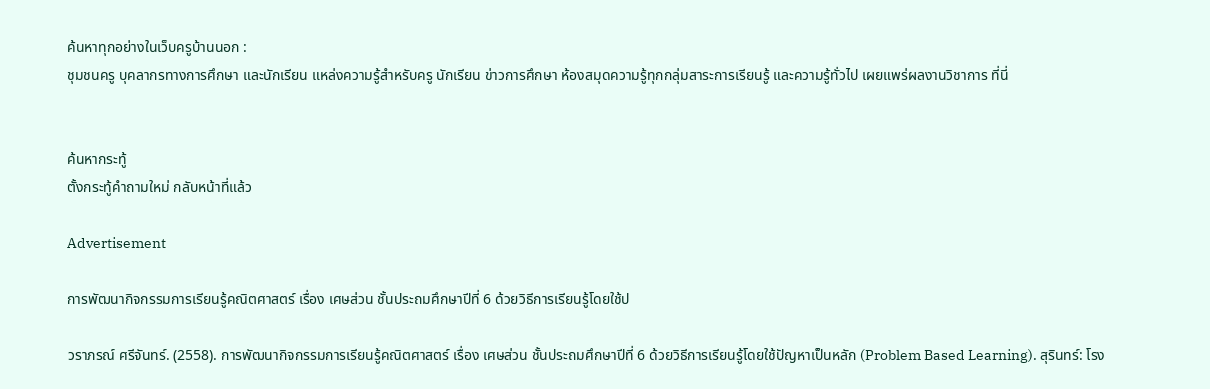ค้นหาทุกอย่างในเว็บครูบ้านนอก :
ชุมชนครู บุคลากรทางการศึกษา และนักเรียน แหล่งความรู้สำหรับครู นักเรียน ข่าวการศึกษา ห้องสมุดความรู้ทุกกลุ่มสาระการเรียนรู้ และความรู้ทั่วไป เผยแพร่ผลงานวิชาการ ที่นี่


ค้นหากระทู้
ตั้งกระทู้คำถามใหม่ กลับหน้าที่แล้ว

Advertisement

การพัฒนากิจกรรมการเรียนรู้คณิตศาสตร์ เรื่อง เศษส่วน ชั้นประถมศึกษาปีที่ 6 ด้วยวิธีการเรียนรู้โดยใช้ป

วราภรณ์ ศรีจันทร์. (2558). การพัฒนากิจกรรมการเรียนรู้คณิตศาสตร์ เรื่อง เศษส่วน ชั้นประถมศึกษาปีที่ 6 ด้วยวิธีการเรียนรู้โดยใช้ปัญหาเป็นหลัก (Problem Based Learning). สุรินทร์: โรง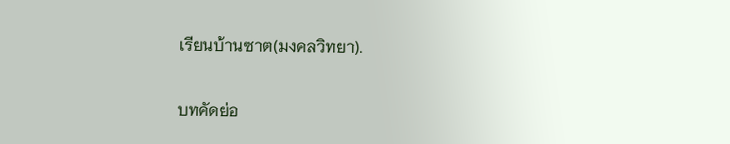เรียนบ้านซาต(มงคลวิทยา).

บทคัดย่อ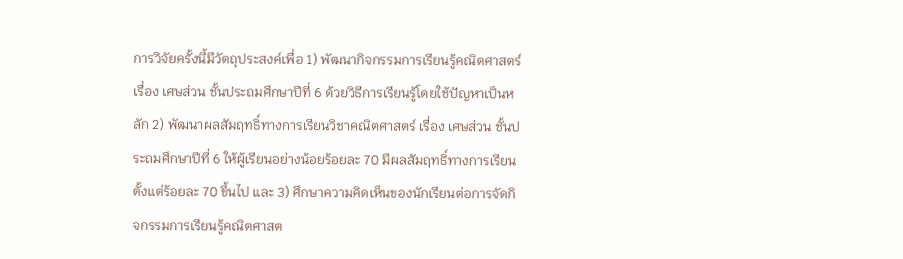การวิจัยครั้งนี้มีวัตถุประสงค์เพื่อ 1) พัฒนากิจกรรมการเรียนรู้คณิตศาสตร์ เรื่อง เศษส่วน ชั้นประถมศึกษาปีที่ 6 ด้วยวิธีการเรียนรู้โดยใช้ปัญหาเป็นหลัก 2) พัฒนาผลสัมฤทธิ์ทางการเรียนวิชาคณิตศาสตร์ เรื่อง เศษส่วน ชั้นประถมศึกษาปีที่ 6 ให้ผู้เรียนอย่างน้อยร้อยละ 70 มีผลสัมฤทธิ์ทางการเรียนตั้งแต่ร้อยละ 70 ขึ้นไป และ 3) ศึกษาความคิดเห็นของนักเรียนต่อการจัดกิจกรรมการเรียนรู้คณิตศาสต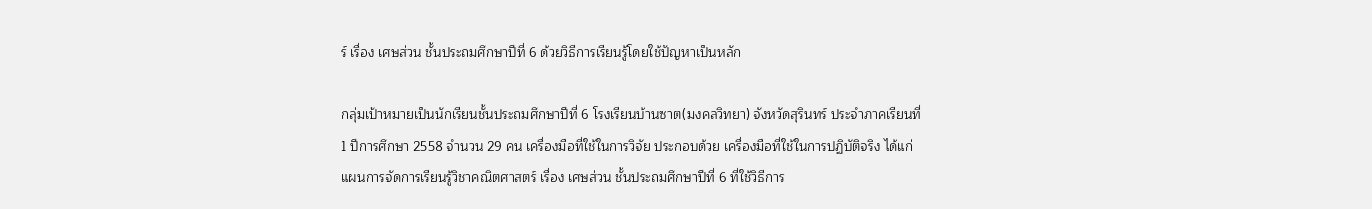ร์ เรื่อง เศษส่วน ชั้นประถมศึกษาปีที่ 6 ด้วยวิธีการเรียนรู้โดยใช้ปัญหาเป็นหลัก

กลุ่มเป้าหมายเป็นนักเรียนชั้นประถมศึกษาปีที่ 6 โรงเรียนบ้านซาต(มงคลวิทยา) จังหวัดสุรินทร์ ประจำภาคเรียนที่ 1 ปีการศึกษา 2558 จำนวน 29 คน เครื่องมือที่ใช้ในการวิจัย ประกอบด้วย เครื่องมือที่ใช้ในการปฏิบัติจริง ได้แก่ แผนการจัดการเรียนรู้วิชาคณิตศาสตร์ เรื่อง เศษส่วน ชั้นประถมศึกษาปีที่ 6 ที่ใช้วิธีการ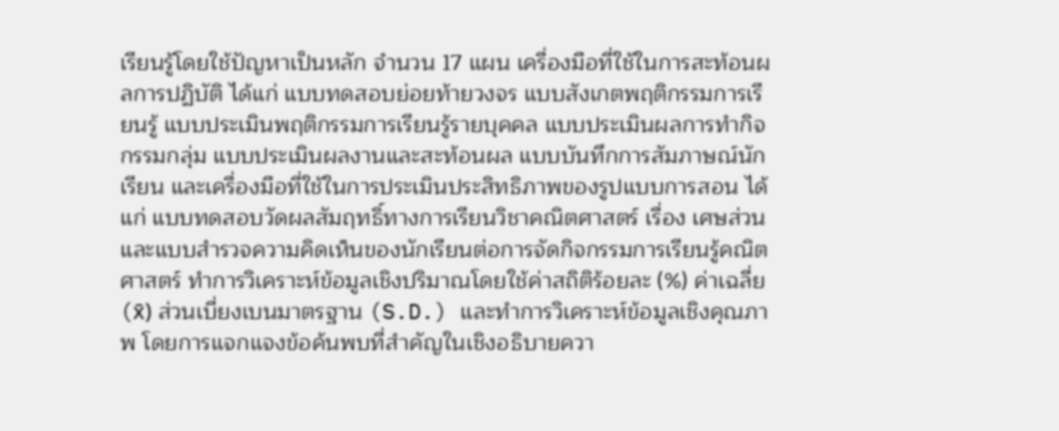เรียนรู้โดยใช้ปัญหาเป็นหลัก จำนวน 17 แผน เครื่องมือที่ใช้ในการสะท้อนผลการปฏิบัติ ได้แก่ แบบทดสอบย่อยท้ายวงจร แบบสังเกตพฤติกรรมการเรียนรู้ แบบประเมินพฤติกรรมการเรียนรู้รายบุคคล แบบประเมินผลการทำกิจกรรมกลุ่ม แบบประเมินผลงานและสะท้อนผล แบบบันทึกการสัมภาษณ์นักเรียน และเครื่องมือที่ใช้ในการประเมินประสิทธิภาพของรูปแบบการสอน ได้แก่ แบบทดสอบวัดผลสัมฤทธิ์ทางการเรียนวิชาคณิตศาสตร์ เรื่อง เศษส่วน และแบบสำรวจความคิดเห็นของนักเรียนต่อการจัดกิจกรรมการเรียนรู้คณิตศาสตร์ ทำการวิเคราะห์ข้อมูลเชิงปริมาณโดยใช้ค่าสถิติร้อยละ (%) ค่าเฉลี่ย (x̄) ส่วนเบี่ยงเบนมาตรฐาน (S.D.) และทำการวิเคราะห์ข้อมูลเชิงคุณภาพ โดยการแจกแจงข้อค้นพบที่สำคัญในเชิงอธิบายควา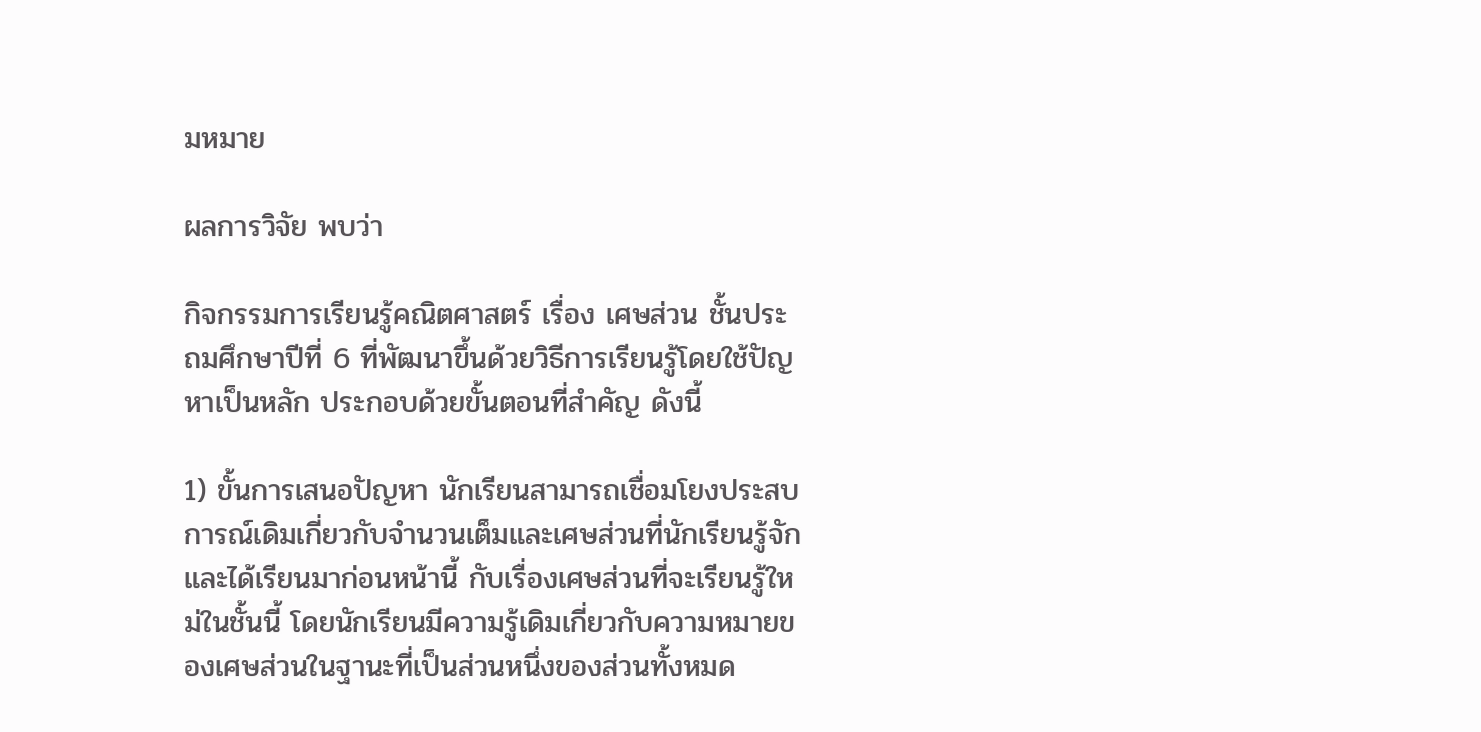มหมาย

ผลการวิจัย พบว่า

กิจกรรมการเรียนรู้คณิตศาสตร์ เรื่อง เศษส่วน ชั้นประถมศึกษาปีที่ 6 ที่พัฒนาขึ้นด้วยวิธีการเรียนรู้โดยใช้ปัญหาเป็นหลัก ประกอบด้วยขั้นตอนที่สำคัญ ดังนี้

1) ขั้นการเสนอปัญหา นักเรียนสามารถเชื่อมโยงประสบการณ์เดิมเกี่ยวกับจำนวนเต็มและเศษส่วนที่นักเรียนรู้จักและได้เรียนมาก่อนหน้านี้ กับเรื่องเศษส่วนที่จะเรียนรู้ใหม่ในชั้นนี้ โดยนักเรียนมีความรู้เดิมเกี่ยวกับความหมายของเศษส่วนในฐานะที่เป็นส่วนหนึ่งของส่วนทั้งหมด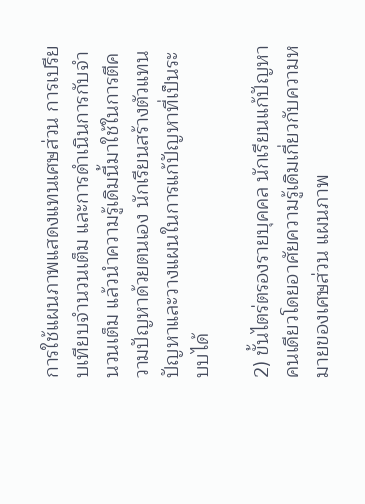การใช้แผนภาพแสดงแทนเศษส่วน การเปรียบเทียบจำนวนเต็ม และการดำเนินการกับจำนวนเต็ม แล้วนำความรู้เดิมนี้มาใช้ในการตีความปัญหาด้วยตนเอง นักเรียนสร้างตัวแทนปัญหาและวางแผนในการแก้ปัญหาที่เป็นระบบได้

2) ขั้นไตร่ตรองรายบุคคล นักเรียนแก้ปัญหาคนเดียวโดยอาศัยความรู้เดิมเกี่ยวกับความหมายของเศษส่วน แผนภาพ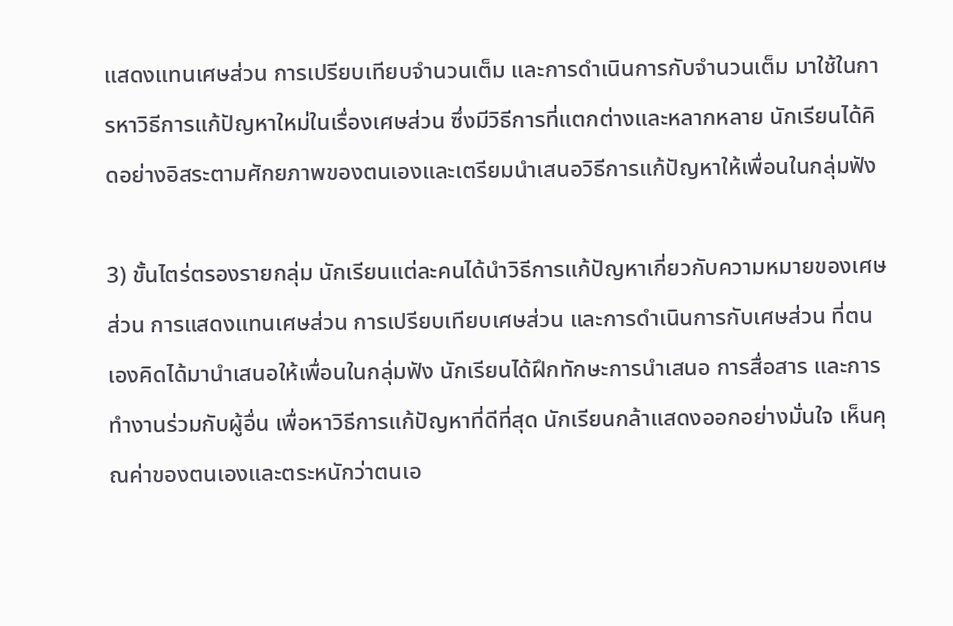แสดงแทนเศษส่วน การเปรียบเทียบจำนวนเต็ม และการดำเนินการกับจำนวนเต็ม มาใช้ในการหาวิธีการแก้ปัญหาใหม่ในเรื่องเศษส่วน ซึ่งมีวิธีการที่แตกต่างและหลากหลาย นักเรียนได้คิดอย่างอิสระตามศักยภาพของตนเองและเตรียมนำเสนอวิธีการแก้ปัญหาให้เพื่อนในกลุ่มฟัง

3) ขั้นไตร่ตรองรายกลุ่ม นักเรียนแต่ละคนได้นำวิธีการแก้ปัญหาเกี่ยวกับความหมายของเศษส่วน การแสดงแทนเศษส่วน การเปรียบเทียบเศษส่วน และการดำเนินการกับเศษส่วน ที่ตนเองคิดได้มานำเสนอให้เพื่อนในกลุ่มฟัง นักเรียนได้ฝึกทักษะการนำเสนอ การสื่อสาร และการทำงานร่วมกับผู้อื่น เพื่อหาวิธีการแก้ปัญหาที่ดีที่สุด นักเรียนกล้าแสดงออกอย่างมั่นใจ เห็นคุณค่าของตนเองและตระหนักว่าตนเอ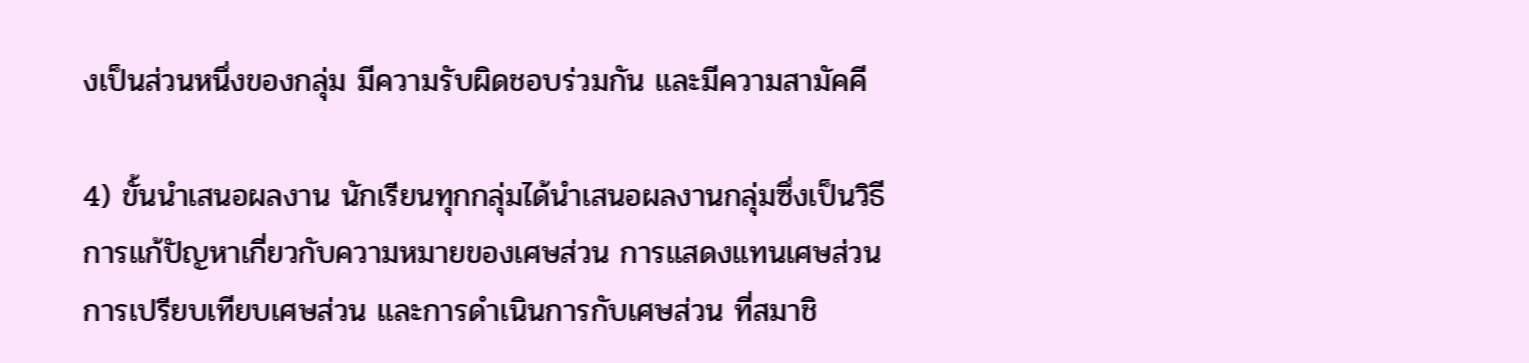งเป็นส่วนหนึ่งของกลุ่ม มีความรับผิดชอบร่วมกัน และมีความสามัคคี

4) ขั้นนำเสนอผลงาน นักเรียนทุกกลุ่มได้นำเสนอผลงานกลุ่มซึ่งเป็นวิธีการแก้ปัญหาเกี่ยวกับความหมายของเศษส่วน การแสดงแทนเศษส่วน การเปรียบเทียบเศษส่วน และการดำเนินการกับเศษส่วน ที่สมาชิ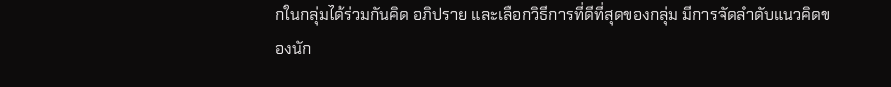กในกลุ่มได้ร่วมกันคิด อภิปราย และเลือกวิธีการที่ดีที่สุดของกลุ่ม มีการจัดลำดับแนวคิดของนัก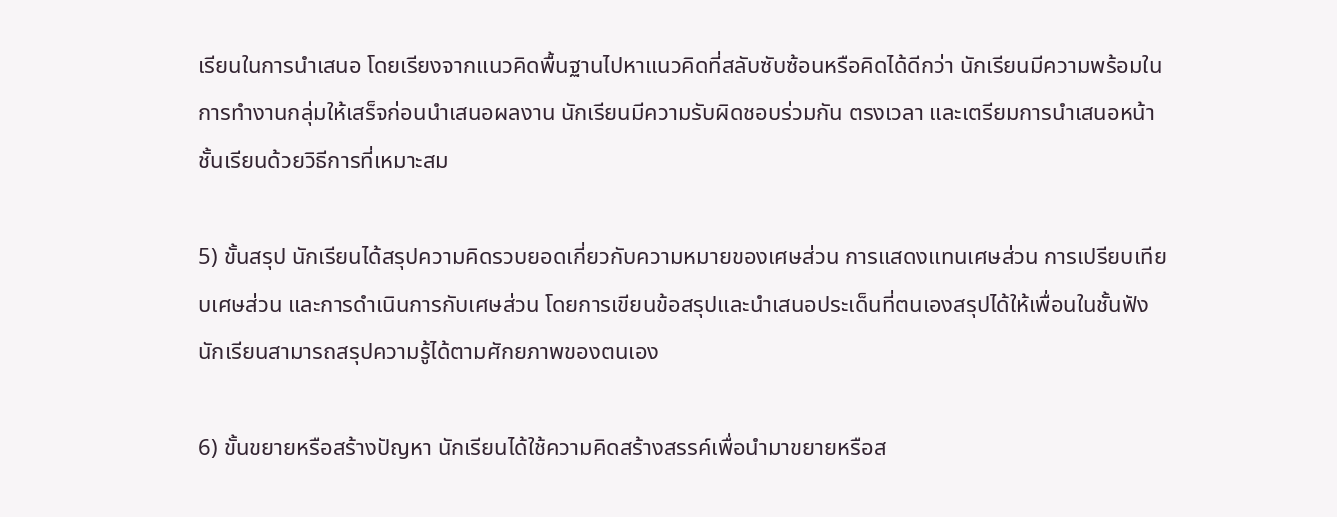เรียนในการนำเสนอ โดยเรียงจากแนวคิดพื้นฐานไปหาแนวคิดที่สลับซับซ้อนหรือคิดได้ดีกว่า นักเรียนมีความพร้อมในการทำงานกลุ่มให้เสร็จก่อนนำเสนอผลงาน นักเรียนมีความรับผิดชอบร่วมกัน ตรงเวลา และเตรียมการนำเสนอหน้าชั้นเรียนด้วยวิธีการที่เหมาะสม

5) ขั้นสรุป นักเรียนได้สรุปความคิดรวบยอดเกี่ยวกับความหมายของเศษส่วน การแสดงแทนเศษส่วน การเปรียบเทียบเศษส่วน และการดำเนินการกับเศษส่วน โดยการเขียนข้อสรุปและนำเสนอประเด็นที่ตนเองสรุปได้ให้เพื่อนในชั้นฟัง นักเรียนสามารถสรุปความรู้ได้ตามศักยภาพของตนเอง

6) ขั้นขยายหรือสร้างปัญหา นักเรียนได้ใช้ความคิดสร้างสรรค์เพื่อนำมาขยายหรือส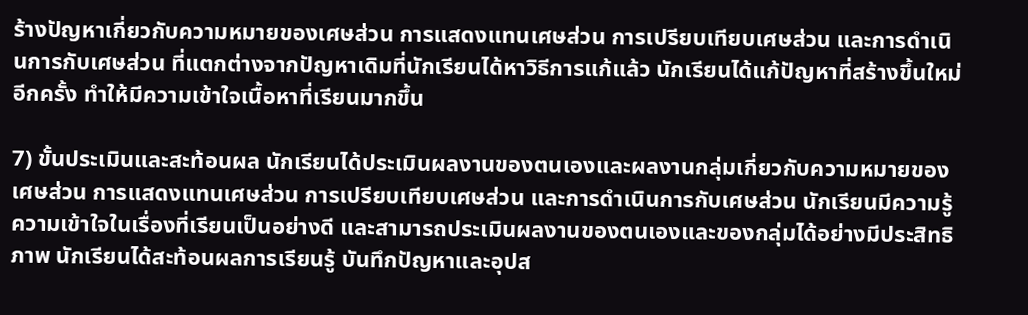ร้างปัญหาเกี่ยวกับความหมายของเศษส่วน การแสดงแทนเศษส่วน การเปรียบเทียบเศษส่วน และการดำเนินการกับเศษส่วน ที่แตกต่างจากปัญหาเดิมที่นักเรียนได้หาวิธีการแก้แล้ว นักเรียนได้แก้ปัญหาที่สร้างขึ้นใหม่อีกครั้ง ทำให้มีความเข้าใจเนื้อหาที่เรียนมากขึ้น

7) ขั้นประเมินและสะท้อนผล นักเรียนได้ประเมินผลงานของตนเองและผลงานกลุ่มเกี่ยวกับความหมายของเศษส่วน การแสดงแทนเศษส่วน การเปรียบเทียบเศษส่วน และการดำเนินการกับเศษส่วน นักเรียนมีความรู้ความเข้าใจในเรื่องที่เรียนเป็นอย่างดี และสามารถประเมินผลงานของตนเองและของกลุ่มได้อย่างมีประสิทธิภาพ นักเรียนได้สะท้อนผลการเรียนรู้ บันทึกปัญหาและอุปส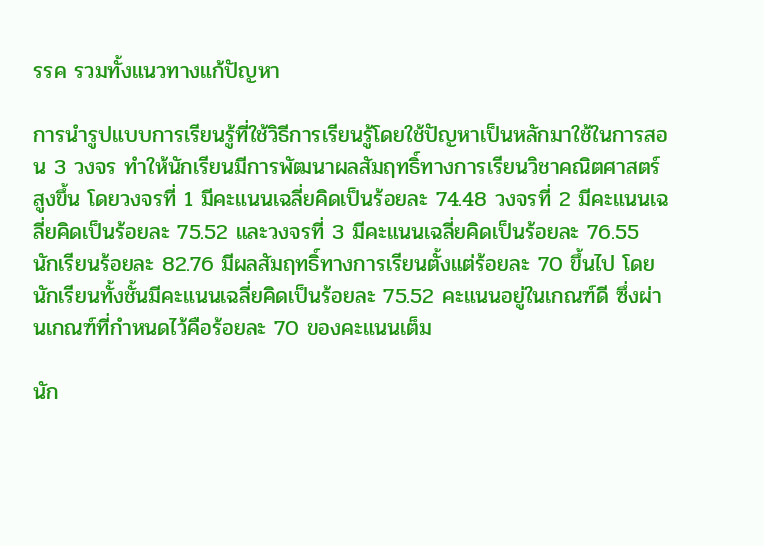รรค รวมทั้งแนวทางแก้ปัญหา

การนำรูปแบบการเรียนรู้ที่ใช้วิธีการเรียนรู้โดยใช้ปัญหาเป็นหลักมาใช้ในการสอน 3 วงจร ทำให้นักเรียนมีการพัฒนาผลสัมฤทธิ์ทางการเรียนวิชาคณิตศาสตร์สูงขึ้น โดยวงจรที่ 1 มีคะแนนเฉลี่ยคิดเป็นร้อยละ 74.48 วงจรที่ 2 มีคะแนนเฉลี่ยคิดเป็นร้อยละ 75.52 และวงจรที่ 3 มีคะแนนเฉลี่ยคิดเป็นร้อยละ 76.55 นักเรียนร้อยละ 82.76 มีผลสัมฤทธิ์ทางการเรียนตั้งแต่ร้อยละ 70 ขึ้นไป โดยนักเรียนทั้งชั้นมีคะแนนเฉลี่ยคิดเป็นร้อยละ 75.52 คะแนนอยู่ในเกณฑ์ดี ซึ่งผ่านเกณฑ์ที่กำหนดไว้คือร้อยละ 70 ของคะแนนเต็ม

นัก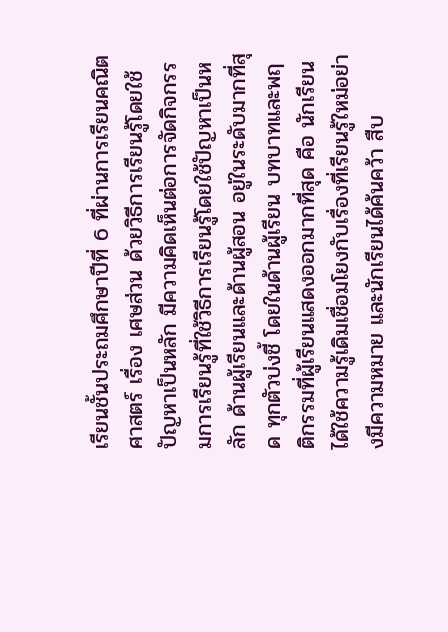เรียนชั้นประถมศึกษาปีที่ 6 ที่ผ่านการเรียนคณิตศาสตร์ เรื่อง เศษส่วน ด้วยวิธีการเรียนรู้โดยใช้ปัญหาเป็นหลัก มีความคิดเห็นต่อการจัดกิจกรรมการเรียนรู้ที่ใช้วิธีการเรียนรู้โดยใช้ปัญหาเป็นหลัก ด้านผู้เรียนและด้านผู้สอน อยู่ในระดับมากที่สุด ทุกตัวบ่งชี้ โดยในด้านผู้เรียน บทบาทและพฤติกรรมที่ผู้เรียนแสดงออกมากที่สุด คือ นักเรียนได้ใช้ความรู้เดิมเชื่อมโยงกับเรื่องที่เรียนรู้ใหม่อย่างมีความหมาย และนักเรียนได้ค้นคว้า สืบ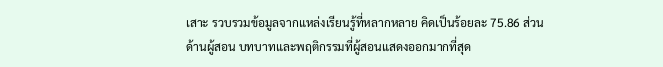เสาะ รวบรวมข้อมูลจากแหล่งเรียนรู้ที่หลากหลาย คิดเป็นร้อยละ 75.86 ส่วนด้านผู้สอน บทบาทและพฤติกรรมที่ผู้สอนแสดงออกมากที่สุด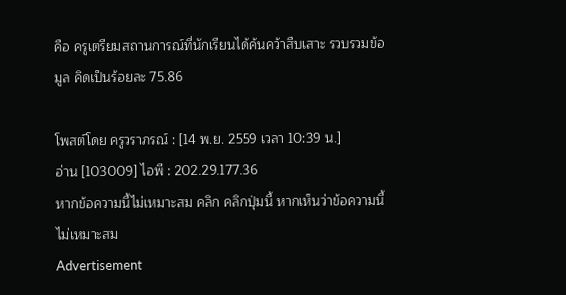คือ ครูเตรียมสถานการณ์ที่นักเรียนได้ค้นคว้าสืบเสาะ รวบรวมข้อมูล คิดเป็นร้อยละ 75.86

โพสต์โดย ครูวราภรณ์ : [14 พ.ย. 2559 เวลา 10:39 น.]
อ่าน [103009] ไอพี : 202.29.177.36
หากข้อความนี้ไม่เหมาะสม คลิก คลิกปุ่มนี้ หากเห็นว่าข้อความนี้ไม่เหมาะสม
Advertisement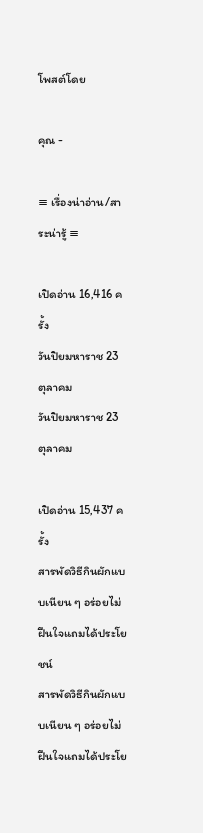โพสต์โดย

คุณ -

≡ เรื่องน่าอ่าน/สาระน่ารู้ ≡

เปิดอ่าน 16,416 ครั้ง
วันปิยมหาราช 23 ตุลาคม
วันปิยมหาราช 23 ตุลาคม

เปิดอ่าน 15,437 ครั้ง
สารพัดวิธีกินผักแบบเนียน ๆ อร่อยไม่ฝืนใจแถมได้ประโยชน์
สารพัดวิธีกินผักแบบเนียน ๆ อร่อยไม่ฝืนใจแถมได้ประโย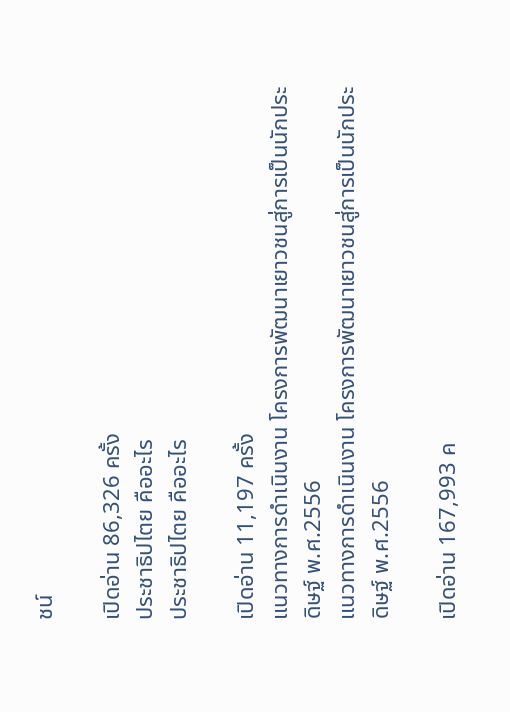ชน์

เปิดอ่าน 86,326 ครั้ง
ประชาธิปไตย คืออะไร
ประชาธิปไตย คืออะไร

เปิดอ่าน 11,197 ครั้ง
แนวทางการดำเนินงาน โครงการพัฒนาเยาวชนสู่การเป็นนักประดิษฐ์ พ.ศ.2556
แนวทางการดำเนินงาน โครงการพัฒนาเยาวชนสู่การเป็นนักประดิษฐ์ พ.ศ.2556

เปิดอ่าน 167,993 ค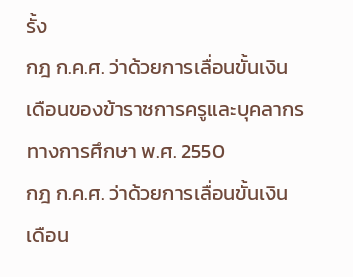รั้ง
กฎ ก.ค.ศ. ว่าด้วยการเลื่อนขั้นเงินเดือนของข้าราชการครูและบุคลากรทางการศึกษา พ.ศ. 2550
กฎ ก.ค.ศ. ว่าด้วยการเลื่อนขั้นเงินเดือน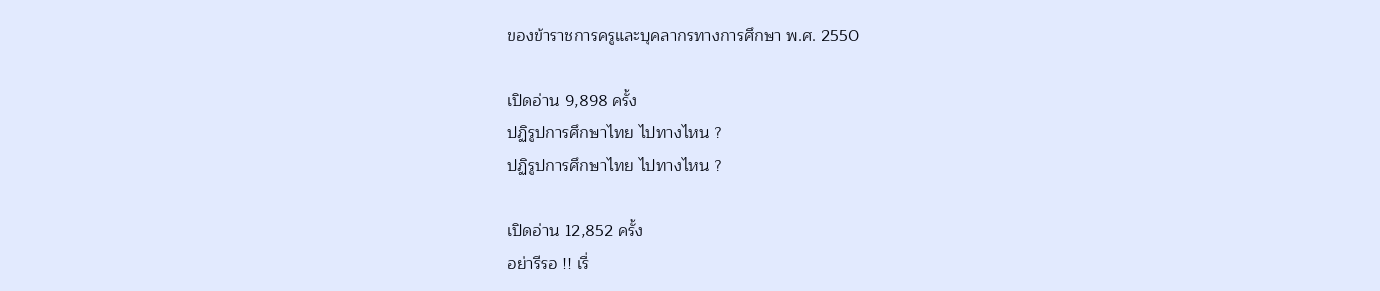ของข้าราชการครูและบุคลากรทางการศึกษา พ.ศ. 2550

เปิดอ่าน 9,898 ครั้ง
ปฏิรูปการศึกษาไทย ไปทางไหน ?
ปฏิรูปการศึกษาไทย ไปทางไหน ?

เปิดอ่าน 12,852 ครั้ง
อย่ารีรอ !! เรื่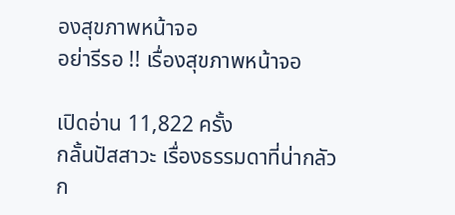องสุขภาพหน้าจอ
อย่ารีรอ !! เรื่องสุขภาพหน้าจอ

เปิดอ่าน 11,822 ครั้ง
กลั้นปัสสาวะ เรื่องธรรมดาที่น่ากลัว
ก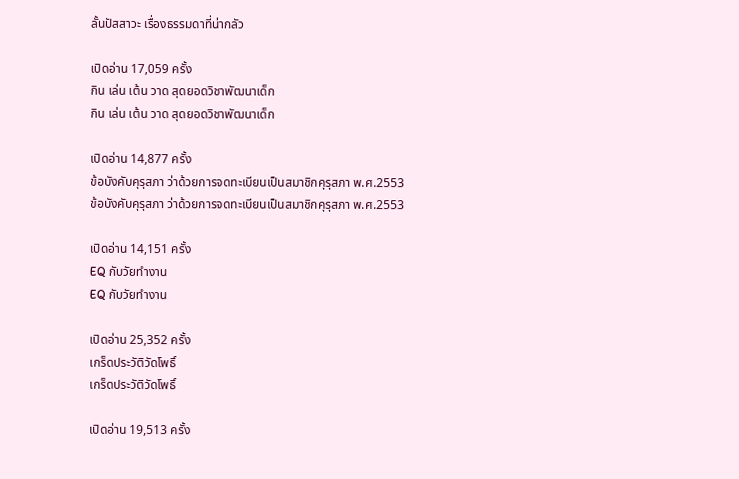ลั้นปัสสาวะ เรื่องธรรมดาที่น่ากลัว

เปิดอ่าน 17,059 ครั้ง
กิน เล่น เต้น วาด สุดยอดวิชาพัฒนาเด็ก
กิน เล่น เต้น วาด สุดยอดวิชาพัฒนาเด็ก

เปิดอ่าน 14,877 ครั้ง
ข้อบังคับคุรุสภา ว่าด้วยการจดทะเบียนเป็นสมาชิกคุรุสภา พ.ศ.2553
ข้อบังคับคุรุสภา ว่าด้วยการจดทะเบียนเป็นสมาชิกคุรุสภา พ.ศ.2553

เปิดอ่าน 14,151 ครั้ง
EQ กับวัยทำงาน
EQ กับวัยทำงาน

เปิดอ่าน 25,352 ครั้ง
เกร็ดประวัติวัดโพธิ์
เกร็ดประวัติวัดโพธิ์

เปิดอ่าน 19,513 ครั้ง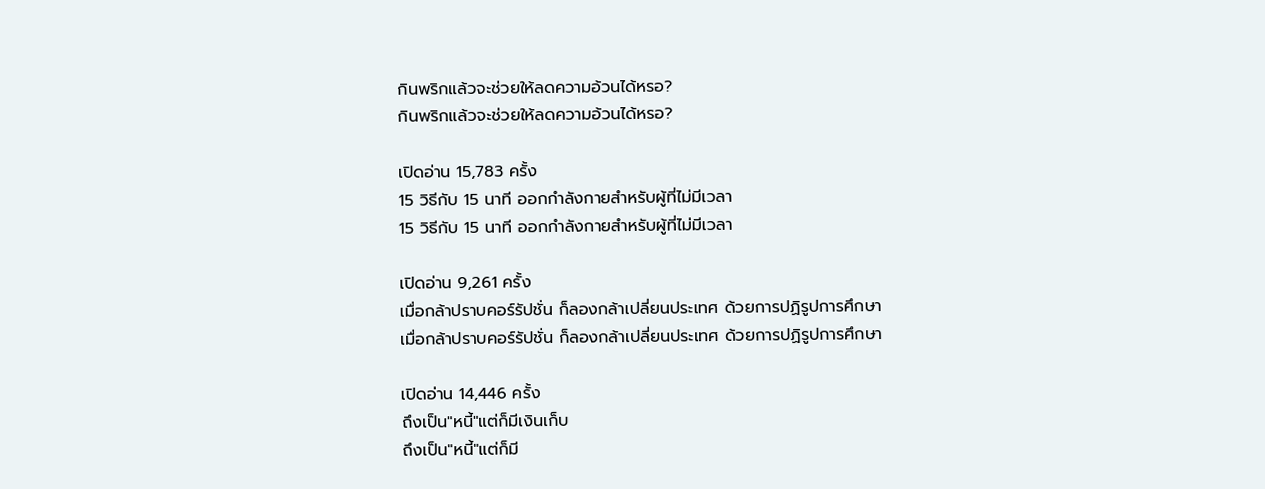กินพริกแล้วจะช่วยให้ลดความอ้วนได้หรอ?
กินพริกแล้วจะช่วยให้ลดความอ้วนได้หรอ?

เปิดอ่าน 15,783 ครั้ง
15 วิธีกับ 15 นาที ออกกำลังกายสำหรับผู้ที่ไม่มีเวลา
15 วิธีกับ 15 นาที ออกกำลังกายสำหรับผู้ที่ไม่มีเวลา

เปิดอ่าน 9,261 ครั้ง
เมื่อกล้าปราบคอร์รัปชั่น ก็ลองกล้าเปลี่ยนประเทศ ด้วยการปฏิรูปการศึกษา
เมื่อกล้าปราบคอร์รัปชั่น ก็ลองกล้าเปลี่ยนประเทศ ด้วยการปฏิรูปการศึกษา

เปิดอ่าน 14,446 ครั้ง
ถึงเป็น"หนี้"แต่ก็มีเงินเก็บ
ถึงเป็น"หนี้"แต่ก็มี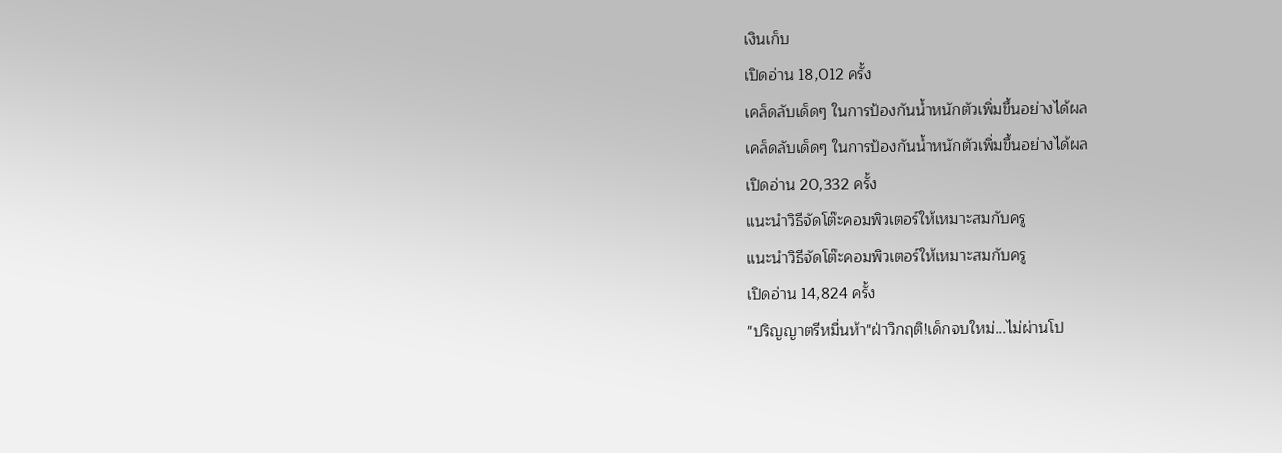เงินเก็บ
เปิดอ่าน 18,012 ครั้ง
เคล็ดลับเด็ดๆ ในการป้องกันน้ำหนักตัวเพิ่มขึ้นอย่างได้ผล
เคล็ดลับเด็ดๆ ในการป้องกันน้ำหนักตัวเพิ่มขึ้นอย่างได้ผล
เปิดอ่าน 20,332 ครั้ง
แนะนำวิธีจัดโต๊ะคอมพิวเตอร์ให้เหมาะสมกับครู
แนะนำวิธีจัดโต๊ะคอมพิวเตอร์ให้เหมาะสมกับครู
เปิดอ่าน 14,824 ครั้ง
"ปริญญาตรีหมื่นห้า"ฝ่าวิกฤติ!เด็กจบใหม่...ไม่ผ่านโป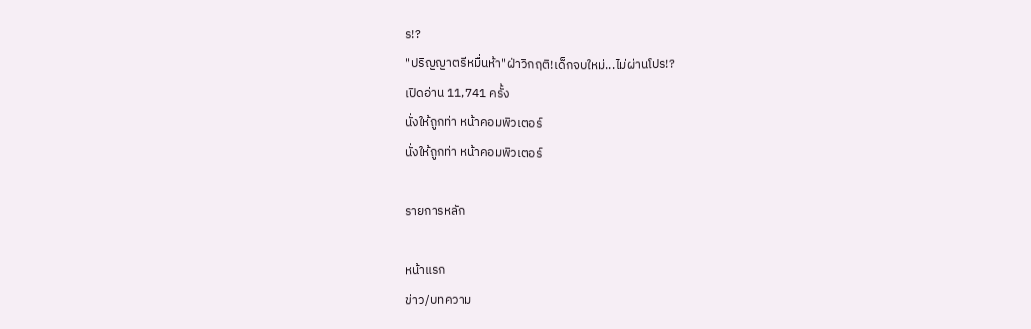ร!?
"ปริญญาตรีหมื่นห้า"ฝ่าวิกฤติ!เด็กจบใหม่...ไม่ผ่านโปร!?
เปิดอ่าน 11,741 ครั้ง
นั่งให้ถูกท่า หน้าคอมพิวเตอร์
นั่งให้ถูกท่า หน้าคอมพิวเตอร์

รายการหลัก

หน้าแรก
ข่าว/บทความ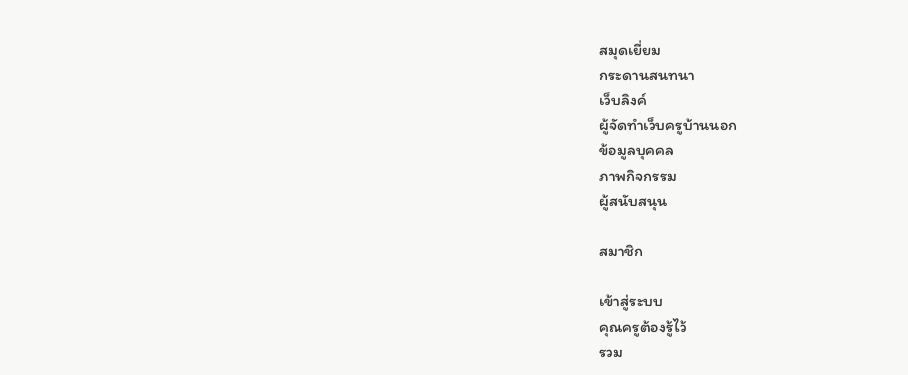สมุดเยี่ยม
กระดานสนทนา
เว็บลิงค์
ผู้จัดทำเว็บครูบ้านนอก
ข้อมูลบุคคล
ภาพกิจกรรม
ผู้สนับสนุน

สมาชิก

เข้าสู่ระบบ
คุณครูต้องรู้ไว้
รวม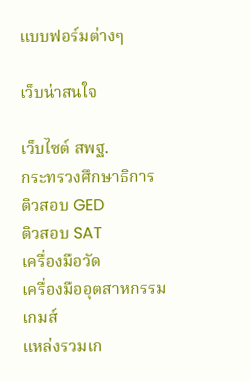แบบฟอร์มต่างๆ

เว็บน่าสนใจ

เว็บไซต์ สพฐ.
กระทรวงศึกษาธิการ
ติวสอบ GED
ติวสอบ SAT
เครื่องมือวัด
เครื่องมืออุตสาหกรรม
เกมส์
แหล่งรวมเก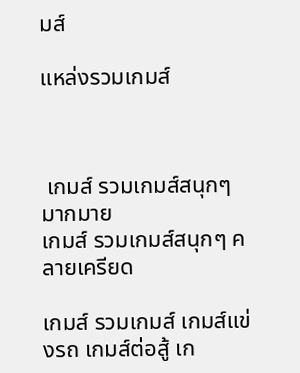มส์

แหล่งรวมเกมส์



 เกมส์ รวมเกมส์สนุกๆ มากมาย
เกมส์ รวมเกมส์สนุกๆ คลายเครียด

เกมส์ รวมเกมส์ เกมส์แข่งรถ เกมส์ต่อสู้ เก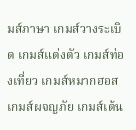มส์ภาษา เกมส์วางระเบิด เกมส์แต่งตัว เกมส์ท่องเที่ยว เกมส์หมากฮอส เกมส์ผจญภัย เกมส์เต้น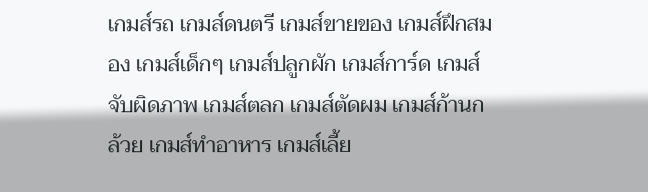เกมส์รถ เกมส์ดนตรี เกมส์ขายของ เกมส์ฝึกสมอง เกมส์เด็กๆ เกมส์ปลูกผัก เกมส์การ์ด เกมส์จับผิดภาพ เกมส์ตลก เกมส์ตัดผม เกมส์ก้านกล้วย เกมส์ทําอาหาร เกมส์เลี้ย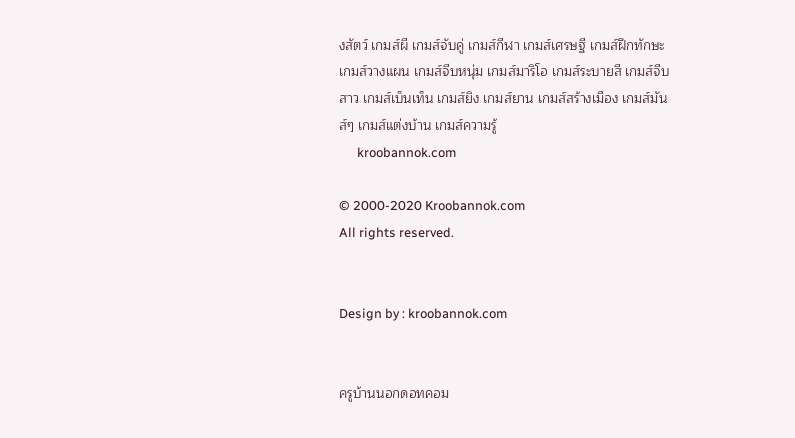งสัตว์ เกมส์ผี เกมส์จับคู่ เกมส์กีฬา เกมส์เศรษฐี เกมส์ฝึกทักษะ เกมส์วางแผน เกมส์จีบหนุ่ม เกมส์มาริโอ เกมส์ระบายสี เกมส์จีบสาว เกมส์เบ็นเท็น เกมส์ยิง เกมส์ยาน เกมส์สร้างเมือง เกมส์มันส์ๆ เกมส์แต่งบ้าน เกมส์ความรู้
      kroobannok.com

© 2000-2020 Kroobannok.com
All rights reserved.


Design by : kroobannok.com


ครูบ้านนอกดอทคอม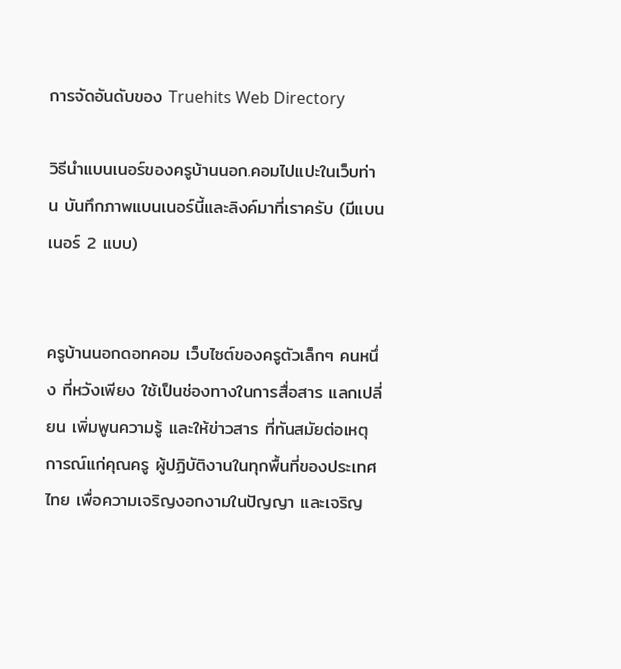การจัดอันดับของ Truehits Web Directory

วิธีนำแบนเนอร์ของครูบ้านนอก.คอมไปแปะในเว็บท่าน บันทึกภาพแบนเนอร์นี้และลิงค์มาที่เราครับ (มีแบนเนอร์ 2 แบบ)


ครูบ้านนอกดอทคอม เว็บไซต์ของครูตัวเล็กๆ คนหนึ่ง ที่หวังเพียง ใช้เป็นช่องทางในการสื่อสาร แลกเปลี่ยน เพิ่มพูนความรู้ และให้ข่าวสาร ที่ทันสมัยต่อเหตุการณ์แก่คุณครู ผู้ปฏิบัติงานในทุกพื้นที่ของประเทศไทย เพื่อความเจริญงอกงามในปัญญา และเจริญ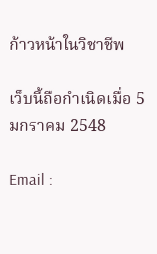ก้าวหน้าในวิชาชีพ

เว็บนี้ถือกำเนิดเมื่อ 5 มกราคม 2548

Email :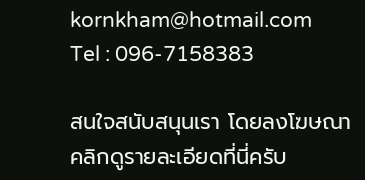kornkham@hotmail.com
Tel : 096-7158383

สนใจสนับสนุนเรา โดยลงโฆษณา
คลิกดูรายละเอียดที่นี่ครับ